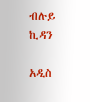ብሉይ ኪዳን

አዲስ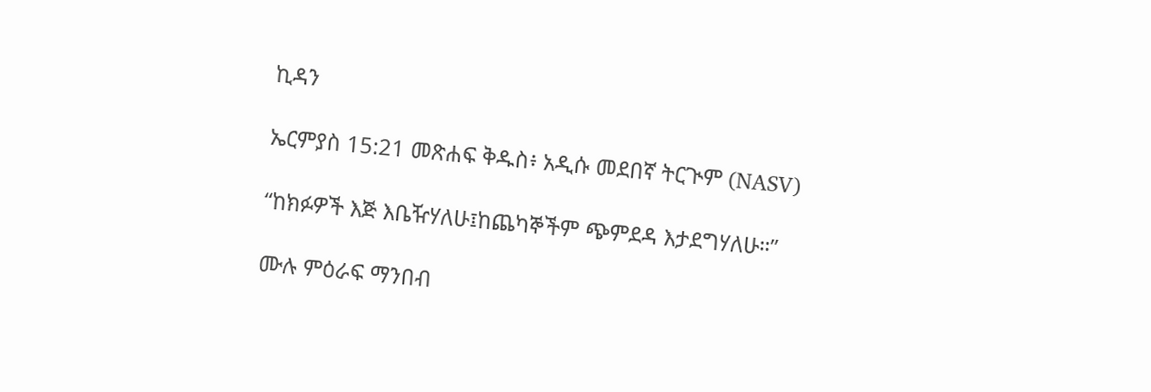ኪዳን

ኤርምያስ 15:21 መጽሐፍ ቅዱስ፥ አዲሱ መደበኛ ትርጒም (NASV)

“ከክፉዎች እጅ እቤዥሃለሁ፤ከጨካኞችም ጭምደዳ እታደግሃለሁ።”

ሙሉ ምዕራፍ ማንበብ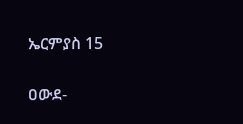ኤርምያስ 15

ዐውደ-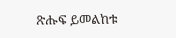ጽሑፍ ይመልከቱ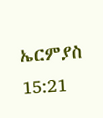ኤርምያስ 15:21